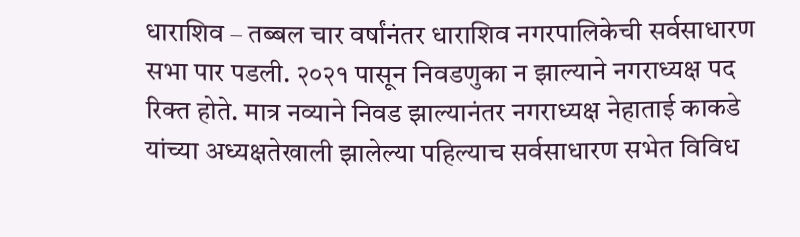धाराशिव – तब्बल चार वर्षांनंतर धाराशिव नगरपालिकेची सर्वसाधारण सभा पार पडली. २०२१ पासून निवडणुका न झाल्याने नगराध्यक्ष पद रिक्त होते. मात्र नव्याने निवड झाल्यानंतर नगराध्यक्ष नेहाताई काकडे यांच्या अध्यक्षतेखाली झालेल्या पहिल्याच सर्वसाधारण सभेत विविध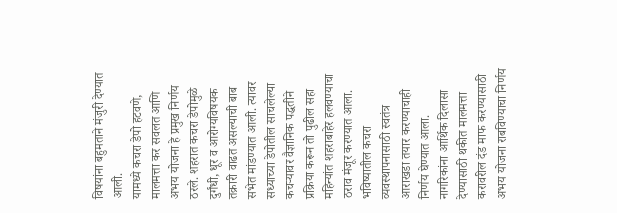विषयांना बहुमताने मंजुरी देण्यात आली.
यामध्ये कचरा डेपो हटवणे, मालमत्ता कर सवलत आणि अभय योजना हे प्रमुख निर्णय ठरले. शहरात कचरा डेपोमुळे दुर्गंधी, धूर व आरोग्यविषयक तक्रारी वाढत असल्याची बाब सभेत मांडण्यात आली. त्यावर सध्याच्या डेपोतील साचलेल्या कचऱ्यावर वैज्ञानिक पद्धतीने प्रक्रिया करून तो पुढील सहा महिन्यांत शहराबाहेर हलवण्याचा ठराव मंजूर करण्यात आला. भविष्यातील कचरा व्यवस्थापनासाठी स्वतंत्र आराखडा तयार करण्याचाही निर्णय घेण्यात आला.
नागरिकांना आर्थिक दिलासा देण्यासाठी थकीत मालमत्ता करावरील दंड माफ करण्यासाठी अभय योजना राबविण्याचा निर्णय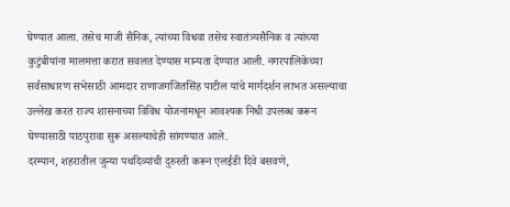घेण्यात आला. तसेच माजी सैनिक, त्यांच्या विधवा तसेच स्वातंत्र्यसैनिक व त्यांच्या कुटुंबीयांना मालमत्ता करात सवलत देण्यास मान्यता देण्यात आली. नगरपालिकेच्या सर्वसाधारण सभेसाठी आमदार राणाजगजितसिंह पाटील यांचे मार्गदर्शन लाभत असल्याचा उल्लेख करत राज्य शासनाच्या विविध योजनांमधून आवश्यक निधी उपलब्ध करून घेण्यासाठी पाठपुरावा सुरू असल्याचेही सांगण्यात आले.
दरम्यान, शहरातील जुन्या पथदिव्यांची दुरुस्ती करून एलईडी दिवे बसवणे,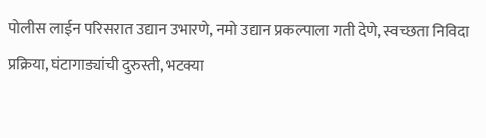पोलीस लाईन परिसरात उद्यान उभारणे, नमो उद्यान प्रकल्पाला गती देणे, स्वच्छता निविदा प्रक्रिया, घंटागाड्यांची दुरुस्ती, भटक्या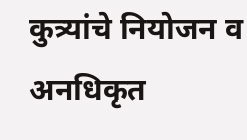कुत्र्यांचे नियोजन व अनधिकृत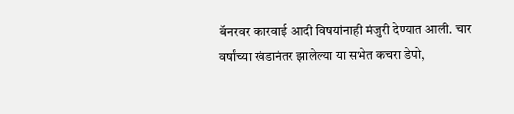बॅनरवर कारवाई आदी विषयांनाही मंजुरी देण्यात आली. चार वर्षांच्या खंडानंतर झालेल्या या सभेत कचरा डेपो,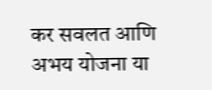कर सवलत आणि अभय योजना या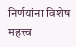निर्णयांना विशेष महत्त्व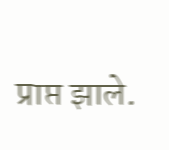प्राप्त झाले.